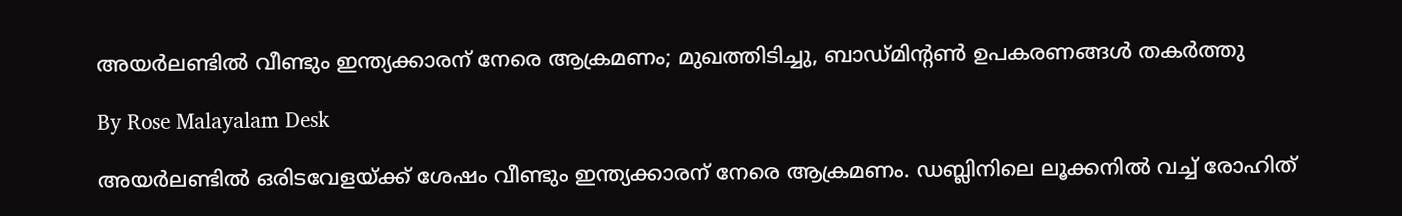അയർലണ്ടിൽ വീണ്ടും ഇന്ത്യക്കാരന് നേരെ ആക്രമണം; മുഖത്തിടിച്ചു, ബാഡ്മിന്റൺ ഉപകരണങ്ങൾ തകർത്തു

By Rose Malayalam Desk

അയർലണ്ടിൽ ഒരിടവേളയ്ക്ക് ശേഷം വീണ്ടും ഇന്ത്യക്കാരന് നേരെ ആക്രമണം. ഡബ്ലിനിലെ ലൂക്കനിൽ വച്ച് രോഹിത്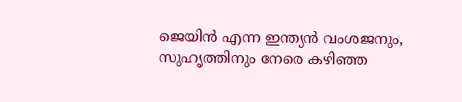ജെയിൻ എന്ന ഇന്ത്യൻ വംശജനും, സുഹൃത്തിനും നേരെ കഴിഞ്ഞ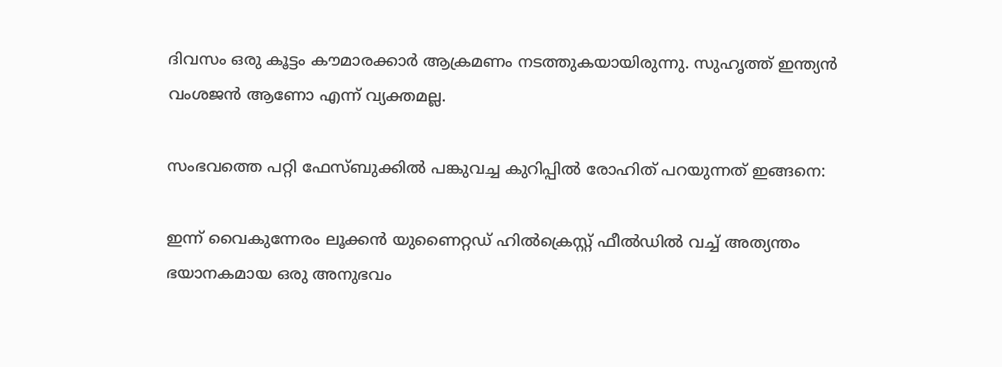ദിവസം ഒരു കൂട്ടം കൗമാരക്കാർ ആക്രമണം നടത്തുകയായിരുന്നു. സുഹൃത്ത് ഇന്ത്യൻ വംശജൻ ആണോ എന്ന് വ്യക്തമല്ല.

സംഭവത്തെ പറ്റി ഫേസ്ബുക്കിൽ പങ്കുവച്ച കുറിപ്പിൽ രോഹിത് പറയുന്നത് ഇങ്ങനെ:

ഇന്ന് വൈകുന്നേരം ലൂക്കൻ യുണൈറ്റഡ് ഹിൽക്രെസ്റ്റ് ഫീൽഡിൽ വച്ച് അത്യന്തം ഭയാനകമായ ഒരു അനുഭവം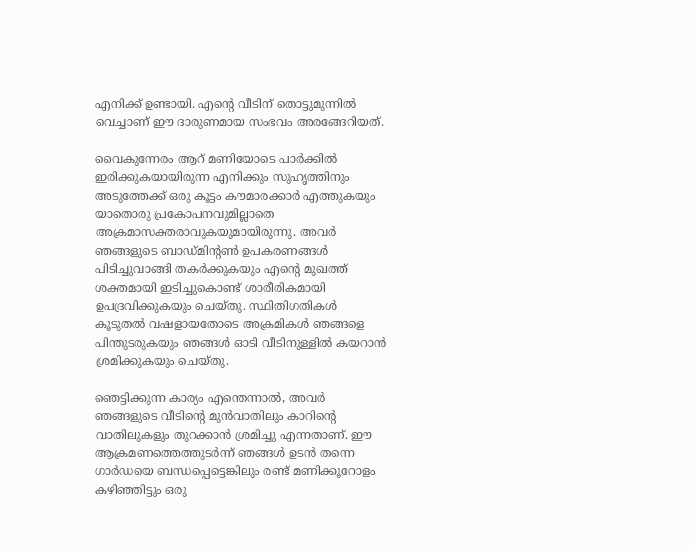എനിക്ക് ഉണ്ടായി. എന്റെ വീടിന് തൊട്ടുമുന്നിൽ വെച്ചാണ് ഈ ദാരുണമായ സംഭവം അരങ്ങേറിയത്.

വൈകുന്നേരം ആറ് മണിയോടെ പാർക്കിൽ ഇരിക്കുകയായിരുന്ന എനിക്കും സുഹൃത്തിനും അടുത്തേക്ക് ഒരു കൂട്ടം കൗമാരക്കാർ എത്തുകയും യാതൊരു പ്രകോപനവുമില്ലാതെ അക്രമാസക്തരാവുകയുമായിരുന്നു. അവർ ഞങ്ങളുടെ ബാഡ്മിന്റൺ ഉപകരണങ്ങൾ പിടിച്ചുവാങ്ങി തകർക്കുകയും എന്റെ മുഖത്ത് ശക്തമായി ഇടിച്ചുകൊണ്ട് ശാരീരികമായി ഉപദ്രവിക്കുകയും ചെയ്തു. സ്ഥിതിഗതികൾ കൂടുതൽ വഷളായതോടെ അക്രമികൾ ഞങ്ങളെ പിന്തുടരുകയും ഞങ്ങൾ ഓടി വീടിനുള്ളിൽ കയറാൻ ശ്രമിക്കുകയും ചെയ്തു.

ഞെട്ടിക്കുന്ന കാര്യം എന്തെന്നാൽ, അവർ ഞങ്ങളുടെ വീടിന്റെ മുൻവാതിലും കാറിന്റെ വാതിലുകളും തുറക്കാൻ ശ്രമിച്ചു എന്നതാണ്. ഈ ആക്രമണത്തെത്തുടർന്ന് ഞങ്ങൾ ഉടൻ തന്നെ ഗാർഡയെ ബന്ധപ്പെട്ടെങ്കിലും രണ്ട് മണിക്കൂറോളം കഴിഞ്ഞിട്ടും ഒരു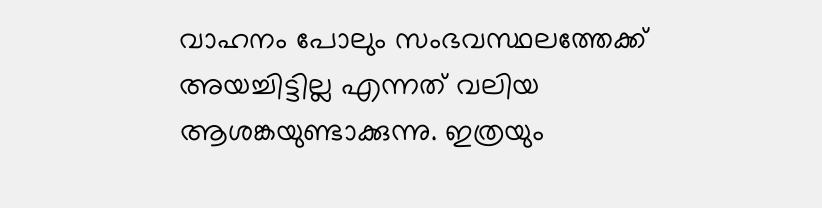വാഹനം പോലും സംഭവസ്ഥലത്തേക്ക് അയച്ചിട്ടില്ല എന്നത് വലിയ ആശങ്കയുണ്ടാക്കുന്നു. ഇത്രയും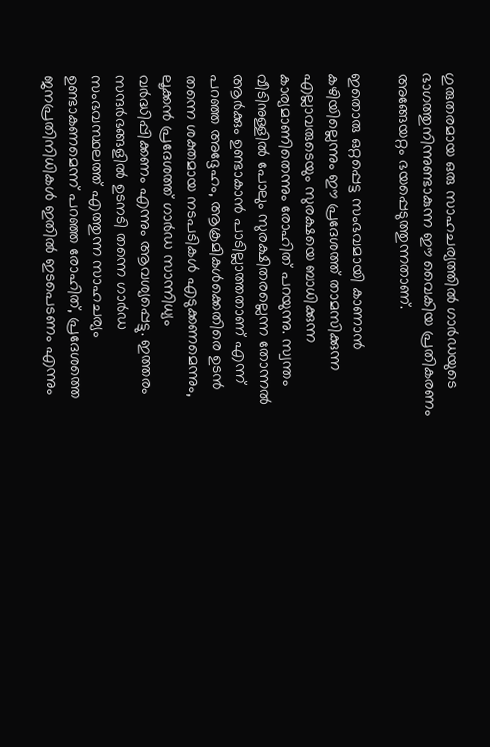ഗുരുതരമായ ഒരു സാഹചര്യത്തിൽ ഗാർഡയുടെ ഭാഗത്തുനിന്നുണ്ടാകുന്ന ഈ വൈകിയ പ്രതികരണം അങ്ങേയറ്റം ഭയപ്പെടുത്തുന്നതാണ്.

ഇതൊരു ഒറ്റപ്പെട്ട സംഭവമായി കാണാൻ കഴിയില്ലെന്നും ഈ പ്രദേശത്ത് താമസിക്കുന്ന എല്ലാവരുടെയും സുരക്ഷയെ ബാധിക്കുന്ന കാര്യമാണിതെന്നും രോഹിത് പറയുന്നു. സ്വന്തം വീടിനുള്ളിൽ പോലും സുരക്ഷിതരല്ലെന്ന തോന്നൽ ആർക്കും ഉണ്ടാകാൻ പാടില്ലാത്തതാണ് എന്ന് പറഞ്ഞ അദ്ദേഹം, ആക്രമികൾക്കെതിരെ ഉടൻ തന്നെ ശക്തമായ നടപടികൾ എടുക്കണമെന്നും, ലൂക്കൻ പ്രദേശത്ത് ഗാർഡ സാന്നിധ്യം വർദ്ധിപ്പിക്കണം എന്നും ആവശ്യപ്പെട്ടു. ഇത്തരം സന്ദർഭങ്ങളിൽ ഉടനടി തന്നെ ഗാർഡ സംഭവസ്ഥലത്ത് എത്തുന്ന സാഹചര്യം ഉണ്ടാകണമെന്ന് പറഞ്ഞ രോഹിത്, പ്രദേശത്തെ ജനപ്രതിനിധികൾ ഇതിൽ ഇടപെടണം എന്നും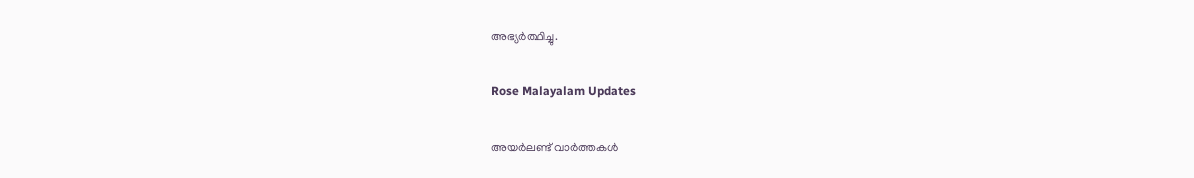അഭ്യർത്ഥിച്ചു.

Rose Malayalam Updates

അയർലണ്ട് വാർത്തകൾ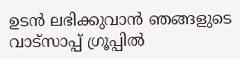ഉടൻ ലഭിക്കുവാൻ ഞങ്ങളുടെ വാട്സാപ്പ് ഗ്രൂപ്പിൽ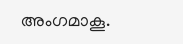അംഗമാകൂ.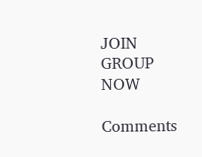JOIN GROUP NOW

Comments